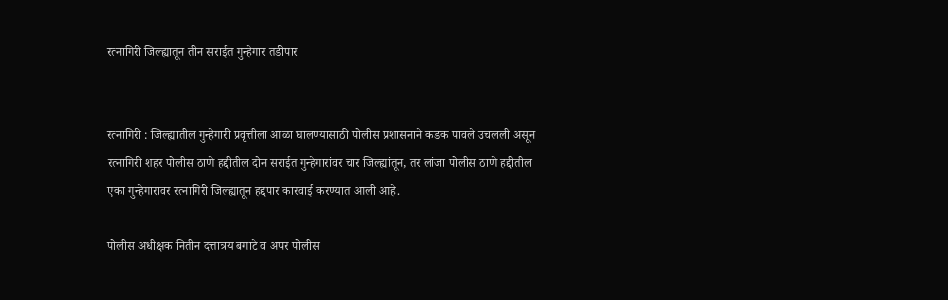रत्नागिरी जिल्ह्यातून तीन सराईत गुन्हेगार तडीपार


रत्नागिरी : जिल्ह्यातील गुन्हेगारी प्रवृत्तीला आळा घालण्यासाठी पोलीस प्रशासनाने कडक पावले उचलली असून रत्नागिरी शहर पोलीस ठाणे हद्दीतील दोन सराईत गुन्हेगारांवर चार जिल्ह्यांतून, तर लांजा पोलीस ठाणे हद्दीतील एका गुन्हेगारावर रत्नागिरी जिल्ह्यातून हद्दपार कारवाई करण्यात आली आहे.

पोलीस अधीक्षक नितीन दत्तात्रय बगाटे व अपर पोलीस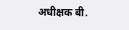अधीक्षक बी.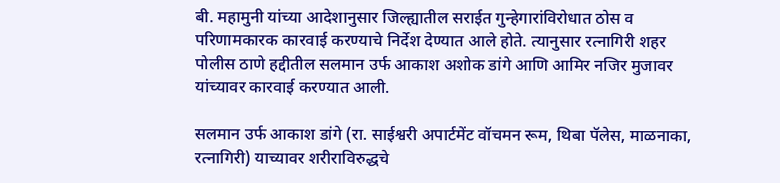बी. महामुनी यांच्या आदेशानुसार जिल्ह्यातील सराईत गुन्हेगारांविरोधात ठोस व परिणामकारक कारवाई करण्याचे निर्देश देण्यात आले होते. त्यानुसार रत्नागिरी शहर पोलीस ठाणे हद्दीतील सलमान उर्फ आकाश अशोक डांगे आणि आमिर नजिर मुजावर यांच्यावर कारवाई करण्यात आली.

सलमान उर्फ आकाश डांगे (रा. साईश्वरी अपार्टमेंट वॉचमन रूम, थिबा पॅलेस, माळनाका, रत्नागिरी) याच्यावर शरीराविरुद्धचे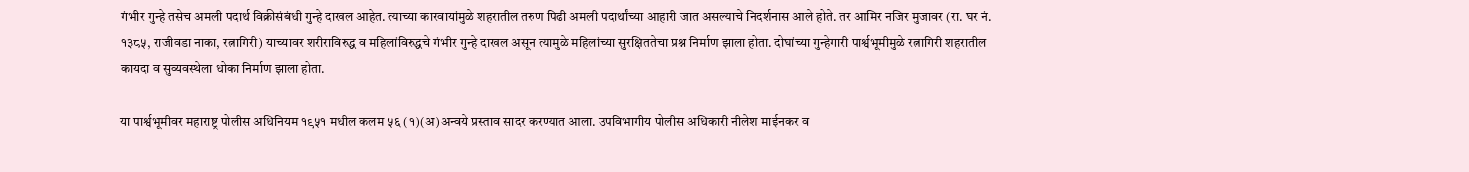गंभीर गुन्हे तसेच अमली पदार्थ विक्रीसंबंधी गुन्हे दाखल आहेत. त्याच्या कारवायांमुळे शहरातील तरुण पिढी अमली पदार्थांच्या आहारी जात असल्याचे निदर्शनास आले होते. तर आमिर नजिर मुजावर (रा. घर नं. १३८५, राजीवडा नाका, रत्नागिरी) याच्यावर शरीराविरुद्ध व महिलांविरुद्धचे गंभीर गुन्हे दाखल असून त्यामुळे महिलांच्या सुरक्षिततेचा प्रश्न निर्माण झाला होता. दोघांच्या गुन्हेगारी पार्श्वभूमीमुळे रत्नागिरी शहरातील कायदा व सुव्यवस्थेला धोका निर्माण झाला होता.

या पार्श्वभूमीवर महाराष्ट्र पोलीस अधिनियम १९५१ मधील कलम ५६ (१)(अ)अन्वये प्रस्ताव सादर करण्यात आला. उपविभागीय पोलीस अधिकारी नीलेश माईनकर व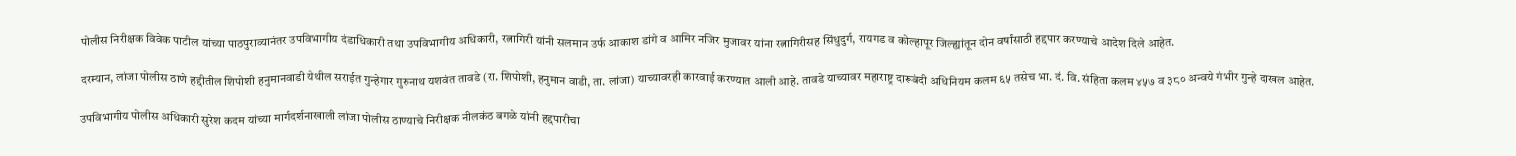पोलीस निरीक्षक विवेक पाटील यांच्या पाठपुराव्यानंतर उपविभागीय दंडाधिकारी तथा उपविभागीय अधिकारी, रत्नागिरी यांनी सलमान उर्फ आकाश डांगे व आमिर नजिर मुजावर यांना रत्नागिरीसह सिंधुदुर्ग, रायगड व कोल्हापूर जिल्ह्यांतून दोन वर्षांसाठी हद्दपार करण्याचे आदेश दिले आहेत.

दरम्यान, लांजा पोलीस ठाणे हद्दीतील शिपोशी हनुमानवाडी येथील सराईत गुन्हेगार गुरुनाथ यशवंत तावडे (रा. शिपोशी, हनुमान वाडी, ता. लांजा) याच्यावरही कारवाई करण्यात आली आहे. तावडे याच्यावर महाराष्ट्र दारूबंदी अधिनियम कलम ६५ तसेच भा. दं. वि. संहिता कलम ४५७ व ३८० अन्वये गंभीर गुन्हे दाखल आहेत.

उपविभागीय पोलीस अधिकारी सुरेश कदम यांच्या मार्गदर्शनाखाली लांजा पोलीस ठाण्याचे निरीक्षक नीलकंठ बगळे यांनी हद्दपारीचा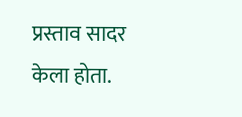प्रस्ताव सादर केला होता.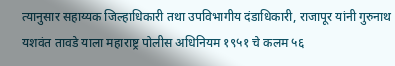त्यानुसार सहाय्यक जिल्हाधिकारी तथा उपविभागीय दंडाधिकारी, राजापूर यांनी गुरुनाथ यशवंत तावडे याला महाराष्ट्र पोलीस अधिनियम १९५१ चे कलम ५६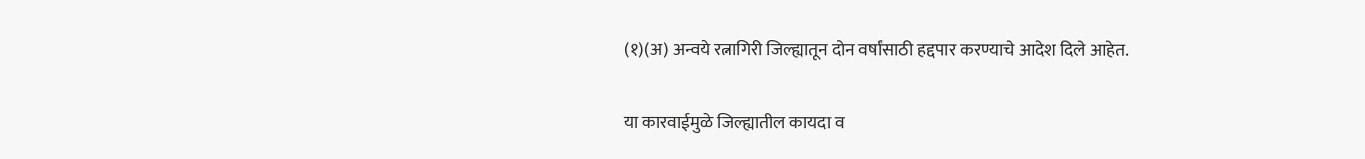(१)(अ) अन्वये रत्नागिरी जिल्ह्यातून दोन वर्षांसाठी हद्दपार करण्याचे आदेश दिले आहेत.

या कारवाईमुळे जिल्ह्यातील कायदा व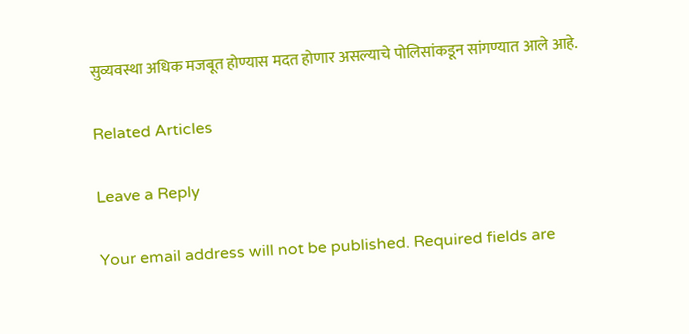सुव्यवस्था अधिक मजबूत होण्यास मदत होणार असल्याचे पोलिसांकडून सांगण्यात आले आहे.

Related Articles

Leave a Reply

Your email address will not be published. Required fields are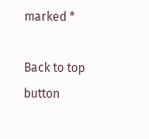marked *

Back to top button